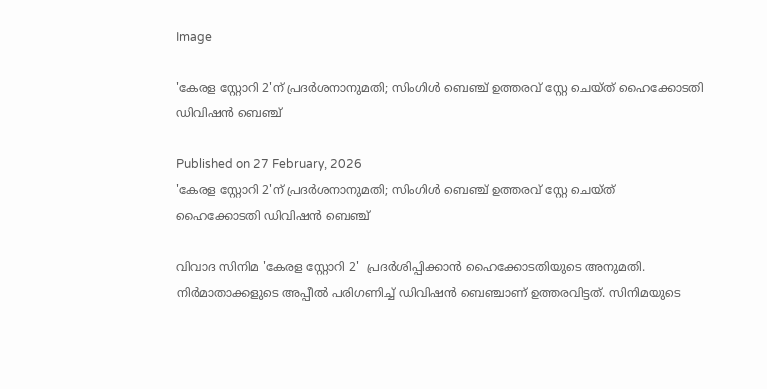Image

'കേരള സ്റ്റോറി 2'ന് പ്രദര്‍ശനാനുമതി; സിംഗിൾ ബെഞ്ച് ഉത്തരവ് സ്റ്റേ ചെയ്ത് ഹൈക്കോടതി ഡിവിഷൻ ബെഞ്ച്

Published on 27 February, 2026
'കേരള സ്റ്റോറി 2'ന് പ്രദര്‍ശനാനുമതി; സിംഗിൾ ബെഞ്ച് ഉത്തരവ് സ്റ്റേ ചെയ്ത്   ഹൈക്കോടതി ഡിവിഷൻ ബെഞ്ച്

വിവാദ സിനിമ 'കേരള സ്റ്റോറി 2'  പ്രദര്‍ശിപ്പിക്കാന്‍ ഹൈക്കോടതിയുടെ അനുമതി. നിര്‍മാതാക്കളുടെ അപ്പീല്‍ പരിഗണിച്ച് ഡിവിഷന്‍ ബെഞ്ചാണ് ഉത്തരവിട്ടത്. സിനിമയുടെ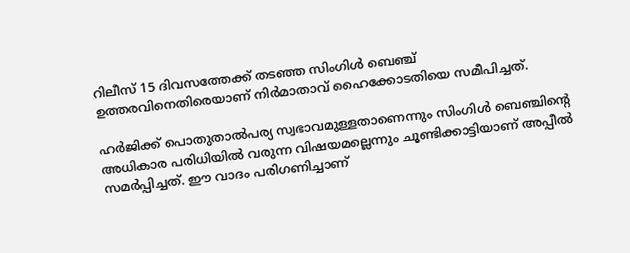റിലീസ് 15 ദിവസത്തേക്ക് തടഞ്ഞ സിംഗിള്‍ ബെഞ്ച് ഉത്തരവിനെതിരെയാണ് നിര്‍മാതാവ് ഹൈക്കോടതിയെ സമീപിച്ചത്.

ഹര്‍ജിക്ക് പൊതുതാല്‍പര്യ സ്വഭാവമുള്ളതാണെന്നും സിംഗിള്‍ ബെഞ്ചിന്റെ അധികാര പരിധിയില്‍ വരുന്ന വിഷയമല്ലെന്നും ചൂണ്ടിക്കാട്ടിയാണ് അപ്പീല്‍ സമര്‍പ്പിച്ചത്. ഈ വാദം പരിഗണിച്ചാണ്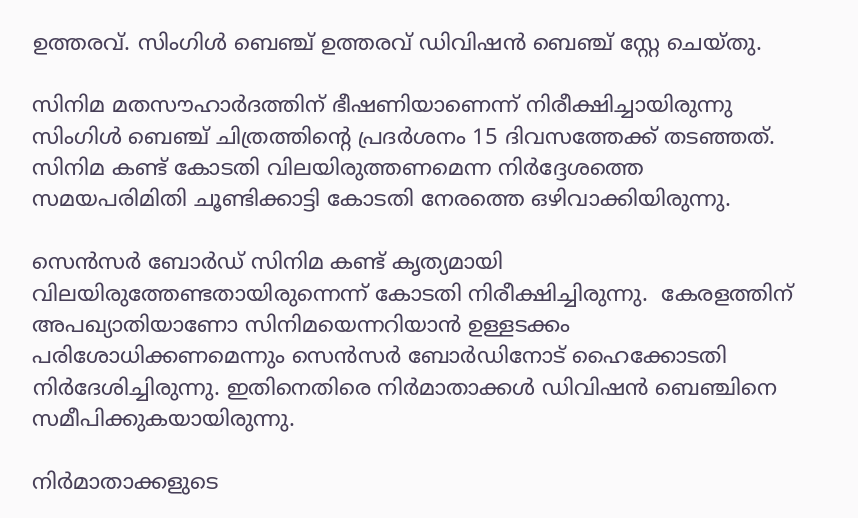ഉത്തരവ്. സിംഗിൾ ബെഞ്ച് ഉത്തരവ് ഡിവിഷൻ ബെഞ്ച് സ്റ്റേ ചെയ്തു.

സിനിമ മതസൗഹാർദത്തിന് ഭീഷണിയാണെന്ന് നിരീക്ഷിച്ചായിരുന്നു സിംഗിള്‍ ബെഞ്ച് ചിത്രത്തിന്റെ പ്രദർശനം 15 ദിവസത്തേക്ക് തടഞ്ഞത്. സിനിമ കണ്ട് കോടതി വിലയിരുത്തണമെന്ന നിർദ്ദേശത്തെ സമയപരിമിതി ചൂണ്ടിക്കാട്ടി കോടതി നേരത്തെ ഒഴിവാക്കിയിരുന്നു.

സെന്‍സര്‍ ബോര്‍ഡ് സിനിമ കണ്ട് കൃത്യമായി വിലയിരുത്തേണ്ടതായിരുന്നെന്ന് കോടതി നിരീക്ഷിച്ചിരുന്നു.  കേരളത്തിന് അപഖ്യാതിയാണോ സിനിമയെന്നറിയാൻ ഉള്ളടക്കം പരിശോധിക്കണമെന്നും സെൻസർ ബോർഡിനോട് ഹൈക്കോടതി നിർദേശിച്ചിരുന്നു. ഇതിനെതിരെ നിര്‍മാതാക്കള്‍ ഡിവിഷന്‍ ബെഞ്ചിനെ സമീപിക്കുകയായിരുന്നു.

നിര്‍മാതാക്കളുടെ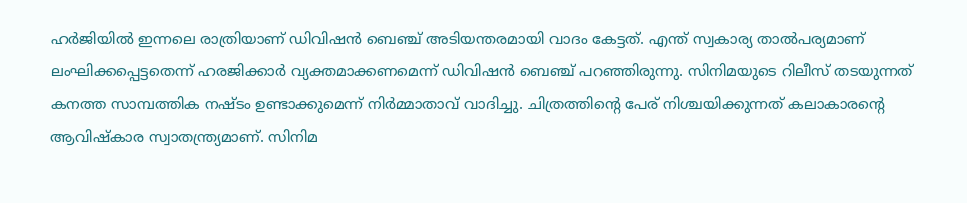ഹർജിയില്‍ ഇന്നലെ രാത്രിയാണ് ഡിവിഷന്‍ ബെഞ്ച് അടിയന്തരമായി വാദം കേട്ടത്. എന്ത് സ്വകാര്യ താല്‍പര്യമാണ് ലംഘിക്കപ്പെട്ടതെന്ന് ഹരജിക്കാര്‍ വ്യക്തമാക്കണമെന്ന് ഡിവിഷന്‍ ബെഞ്ച് പറഞ്ഞിരുന്നു. സിനിമയുടെ റിലീസ് തടയുന്നത് കനത്ത സാമ്പത്തിക നഷ്ടം ഉണ്ടാക്കുമെന്ന് നിര്‍മ്മാതാവ് വാദിച്ചു. ചിത്രത്തിന്റെ പേര് നിശ്ചയിക്കുന്നത് കലാകാരന്റെ ആവിഷ്‌കാര സ്വാതന്ത്ര്യമാണ്. സിനിമ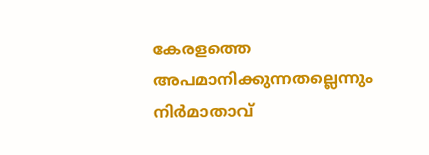കേരളത്തെ അപമാനിക്കുന്നതല്ലെന്നും നിർമാതാവ്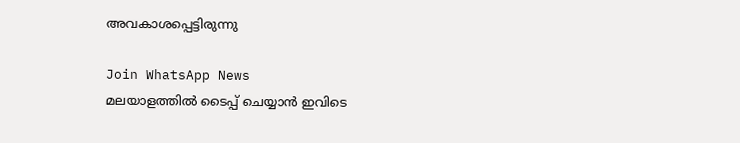അവകാശപ്പെട്ടിരുന്നു

Join WhatsApp News
മലയാളത്തില്‍ ടൈപ്പ് ചെയ്യാന്‍ ഇവിടെ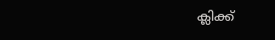ക്ലിക്ക്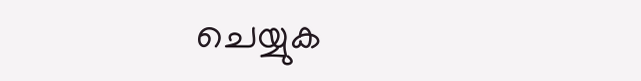ചെയ്യുക